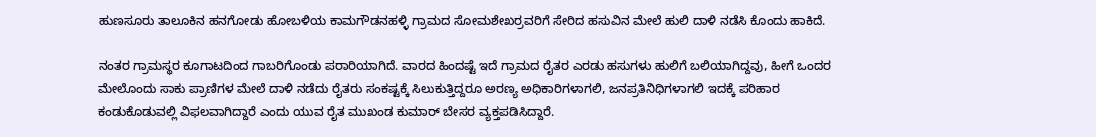ಹುಣಸೂರು ತಾಲೂಕಿನ ಹನಗೋಡು ಹೋಬಳಿಯ ಕಾಮಗೌಡನಹಳ್ಳಿ ಗ್ರಾಮದ ಸೋಮಶೇಖರ್ರವರಿಗೆ ಸೇರಿದ ಹಸುವಿನ ಮೇಲೆ ಹುಲಿ ದಾಳಿ ನಡೆಸಿ ಕೊಂದು ಹಾಕಿದೆ.

ನಂತರ ಗ್ರಾಮಸ್ಥರ ಕೂಗಾಟದಿಂದ ಗಾಬರಿಗೊಂಡು ಪರಾರಿಯಾಗಿದೆ. ವಾರದ ಹಿಂದಷ್ಟೆ ಇದೆ ಗ್ರಾಮದ ರೈತರ ಎರಡು ಹಸುಗಳು ಹುಲಿಗೆ ಬಲಿಯಾಗಿದ್ದವು, ಹೀಗೆ ಒಂದರ ಮೇಲೊಂದು ಸಾಕು ಪ್ರಾಣಿಗಳ ಮೇಲೆ ದಾಳಿ ನಡೆದು ರೈತರು ಸಂಕಷ್ಟಕ್ಕೆ ಸಿಲುಕುತ್ತಿದ್ದರೂ ಅರಣ್ಯ ಅಧಿಕಾರಿಗಳಾಗಲಿ, ಜನಪ್ರತಿನಿಧಿಗಳಾಗಲಿ ಇದಕ್ಕೆ ಪರಿಹಾರ ಕಂಡುಕೊಡುವಲ್ಲಿ ವಿಫಲವಾಗಿದ್ದಾರೆ ಎಂದು ಯುವ ರೈತ ಮುಖಂಡ ಕುಮಾರ್ ಬೇಸರ ವ್ಯಕ್ತಪಡಿಸಿದ್ದಾರೆ.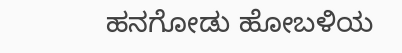ಹನಗೋಡು ಹೋಬಳಿಯ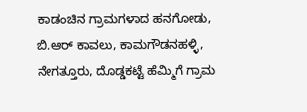ಕಾಡಂಚಿನ ಗ್ರಾಮಗಳಾದ ಹನಗೋಡು, ಬಿ.ಆರ್ ಕಾವಲು, ಕಾಮಗೌಡನಹಳ್ಳಿ, ನೇಗತ್ತೂರು, ದೊಡ್ಡಕಟ್ಟೆ ಹೆಮ್ಮಿಗೆ ಗ್ರಾಮ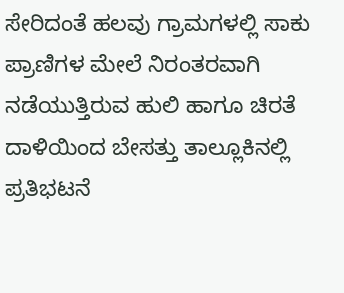ಸೇರಿದಂತೆ ಹಲವು ಗ್ರಾಮಗಳಲ್ಲಿ ಸಾಕು ಪ್ರಾಣಿಗಳ ಮೇಲೆ ನಿರಂತರವಾಗಿ ನಡೆಯುತ್ತಿರುವ ಹುಲಿ ಹಾಗೂ ಚಿರತೆ ದಾಳಿಯಿಂದ ಬೇಸತ್ತು ತಾಲ್ಲೂಕಿನಲ್ಲಿ ಪ್ರತಿಭಟನೆ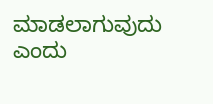ಮಾಡಲಾಗುವುದು ಎಂದು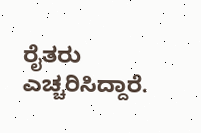ರೈತರು ಎಚ್ಚರಿಸಿದ್ದಾರೆ.